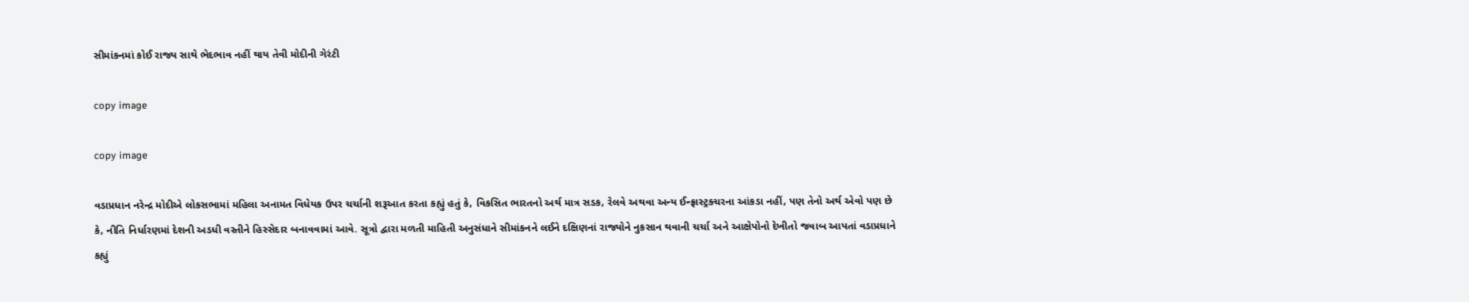સીમાંકનમાં કોઈ રાજ્ય સાથે ભેદભાવ નહીં થાય તેવી મોદીની ગેરંટી

copy image

copy image

વડાપ્રધાન નરેન્દ્ર મોદીએ લોકસભામાં મહિલા અનામત વિધેયક ઉપર ચર્ચાની શરૂઆત કરતા કહ્યું હતું કે, વિકસિત ભારતનો અર્થ માત્ર સડક, રેલવે અથવા અન્ય ઈન્ફ્રાસ્ટ્રક્ચરના આંકડા નહીં, પણ તેનો અર્થ એવો પણ છે કે, નીતિ નિર્ધારણમાં દેશની અડધી વસ્તીને હિસ્સેદાર બનાવવામાં આવે. સૂત્રો દ્વારા મળતી માહિતી અનુસંધાને સીમાંકનને લઈને દક્ષિણનાં રાજ્યોને નુકસાન થવાની ચર્ચા અને આક્ષેપોનો દેખીતો જવાબ આપતાં વડાપ્રધાને કહ્યું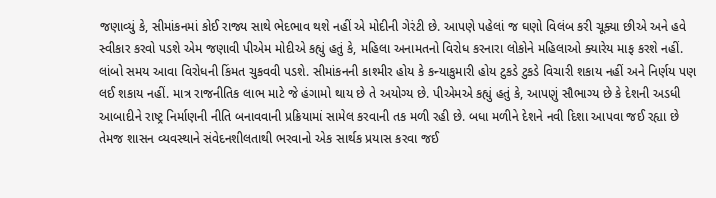જણાવ્યું કે, સીમાંકનમાં કોઈ રાજ્ય સાથે ભેદભાવ થશે નહીં એ મોદીની ગેરંટી છે. આપણે પહેલાં જ ઘણો વિલંબ કરી ચૂક્યા છીએ અને હવે સ્વીકાર કરવો પડશે એમ જણાવી પીએમ મોદીએ કહ્યું હતું કે, મહિલા અનામતનો વિરોધ કરનારા લોકોને મહિલાઓ ક્યારેય માફ કરશે નહીં. લાંબો સમય આવા વિરોધની કિંમત ચુકવવી પડશે. સીમાંકનની કાશ્મીર હોય કે કન્યાકુમારી હોય ટુકડે ટુકડે વિચારી શકાય નહીં અને નિર્ણય પણ લઈ શકાય નહીં. માત્ર રાજનીતિક લાભ માટે જે હંગામો થાય છે તે અયોગ્ય છે. પીએમએ કહ્યું હતું કે, આપણું સૌભાગ્ય છે કે દેશની અડધી આબાદીને રાષ્ટ્ર નિર્માણની નીતિ બનાવવાની પ્રક્રિયામાં સામેલ કરવાની તક મળી રહી છે. બધા મળીને દેશને નવી દિશા આપવા જઈ રહ્યા છે તેમજ શાસન વ્યવસ્થાને સંવેદનશીલતાથી ભરવાનો એક સાર્થક પ્રયાસ કરવા જઈ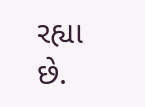રહ્યા છે.